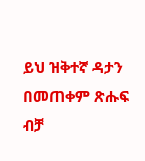ይህ ዝቅተኛ ዳታን በመጠቀም ጽሑፍ ብቻ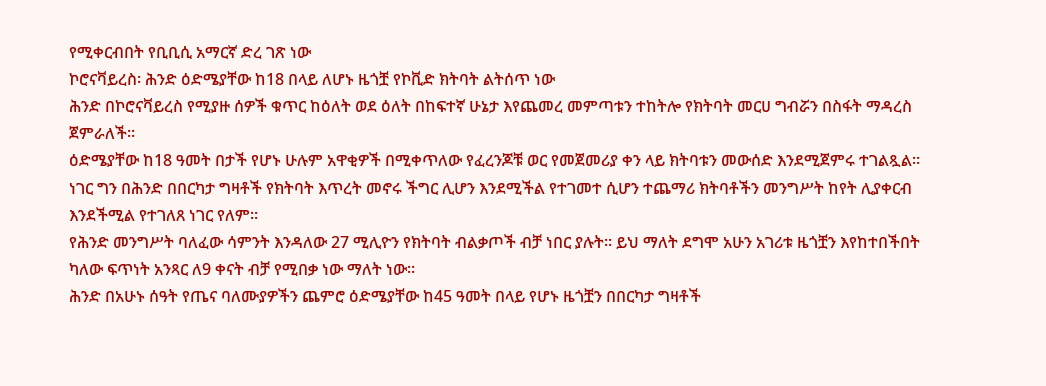የሚቀርብበት የቢቢሲ አማርኛ ድረ ገጽ ነው
ኮሮናቫይረስ፡ ሕንድ ዕድሜያቸው ከ18 በላይ ለሆኑ ዜጎቿ የኮቪድ ክትባት ልትሰጥ ነው
ሕንድ በኮሮናቫይረስ የሚያዙ ሰዎች ቁጥር ከዕለት ወደ ዕለት በከፍተኛ ሁኔታ እየጨመረ መምጣቱን ተከትሎ የክትባት መርሀ ግብሯን በስፋት ማዳረስ ጀምራለች።
ዕድሜያቸው ከ18 ዓመት በታች የሆኑ ሁሉም አዋቂዎች በሚቀጥለው የፈረንጆቹ ወር የመጀመሪያ ቀን ላይ ክትባቱን መውሰድ እንደሚጀምሩ ተገልጿል።
ነገር ግን በሕንድ በበርካታ ግዛቶች የክትባት እጥረት መኖሩ ችግር ሊሆን እንደሚችል የተገመተ ሲሆን ተጨማሪ ክትባቶችን መንግሥት ከየት ሊያቀርብ እንደችሚል የተገለጸ ነገር የለም።
የሕንድ መንግሥት ባለፈው ሳምንት እንዳለው 27 ሚሊዮን የክትባት ብልቃጦች ብቻ ነበር ያሉት። ይህ ማለት ደግሞ አሁን አገሪቱ ዜጎቿን እየከተበችበት ካለው ፍጥነት አንጻር ለ9 ቀናት ብቻ የሚበቃ ነው ማለት ነው።
ሕንድ በአሁኑ ሰዓት የጤና ባለሙያዎችን ጨምሮ ዕድሜያቸው ከ45 ዓመት በላይ የሆኑ ዜጎቿን በበርካታ ግዛቶች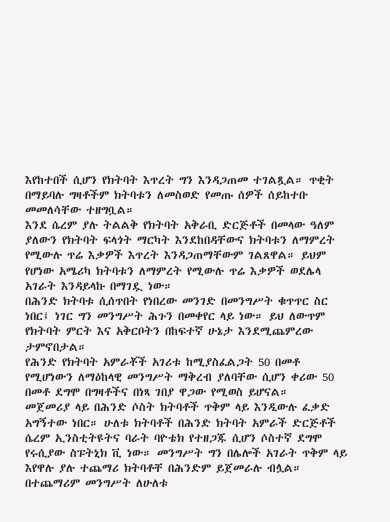እየከተበች ሲሆን የክትባት እጥረት ግን እንዳጋጠመ ተገልጿል። ጥቂት በማይባሉ ግዛቶችም ክትባቱን ለመስወድ የመጡ ሰዎች ሰይከተቡ መመለሳቸው ተዘግቧል።
እንደ ሴረም ያሉ ትልልቅ የክትባት አቅራቢ ድርጅቶች በመላው ዓለም ያለውን የክትባት ፍላጎት ማርካት እንደከበዳቸውና ክትባቱን ለማምረት የሚውሉ ጥሬ እቃዎች እጥረት እንዳጋጠማቸውም ገልጸዋል። ይህም የሆነው አሜሪካ ክትባቱን ለማምረት የሚውሉ ጥሬ እቃዎች ወደሌላ አገራት እንዳይላኩ በማገዷ ነው።
በሕንድ ክትባቱ ሲሰጥበት የነበረው መንገድ በመንግሥት ቁጥጥር ስር ነበር፤ ነገር ግን መንግሥት ሕጉን በመቀየር ላይ ነው። ይህ ለውጥም የክትባት ምርት እና አቅርቦትን በከፍተኛ ሁኔታ እንደሚጨምረው ታምኖበታል።
የሕንድ የክትባት አምራቾች አገሪቱ ከሚያስፈልጋት 50 በመቶ የሚሆነውን ለማዕከላዊ መንግሥት ማቅረብ ያለባቸው ሲሆን ቀሪው 50 በመቶ ደግሞ በግዛቶችና በነጻ ገበያ ዋጋው የሚወስ ይሆናል።
መጀመሪያ ላይ በሕንድ ሶስት ክትባቶች ጥቅም ላይ እንዲውሉ ፈቃድ አግኝተው ነበር። ሁለቱ ክትባቶች በሕንድ ክትባት አምራች ድርጅቶች ሴረም ኢንስቲትዩትና ባራት ባዮቴክ የተዘጋጁ ሲሆን ሶስተኛ ደግሞ የሩሲያው ስፑትኒክ ቪ ነው። መንግሥት ግን በሌሎች አገራት ጥቅም ላይ እየዋሉ ያሉ ተጨማሪ ክትባቶቸ በሕንድም ይጀመራሉ ብሏል።
በተጨማሪም መንግሥት ለሁለቱ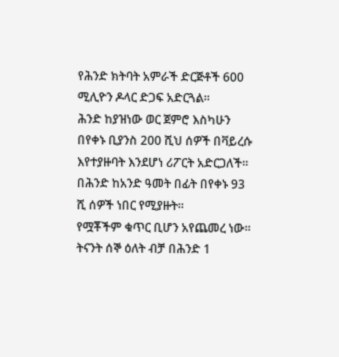የሕንድ ክትባት አምራች ድርጅቶች 600 ሚሊዮን ዶላር ድጋፍ አድርጓል።
ሕንድ ከያዝነው ወር ጀምሮ እስካሁን በየቀኑ ቢያንስ 200 ሺህ ሰዎች በቫይረሱ እየተያዙባት እንደሆነ ሪፖርት አድርጋለች። በሕንድ ከአንድ ዓመት በፊት በየቀኑ 93 ሺ ሰዎች ነበር የሚያዙት።
የሟቾችም ቁጥር ቢሆን አየጨመረ ነው። ትናንት ሰኞ ዕለት ብቻ በሕንድ 1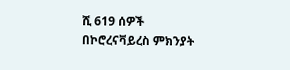ሺ 619 ሰዎች በኮሮረናቫይረስ ምክንያት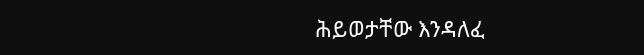ሕይወታቸው እንዳለፈ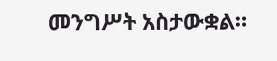መንግሥት አስታውቋል።